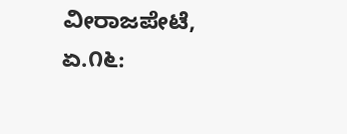ವೀರಾಜಪೇಟೆ, ಏ.೧೬: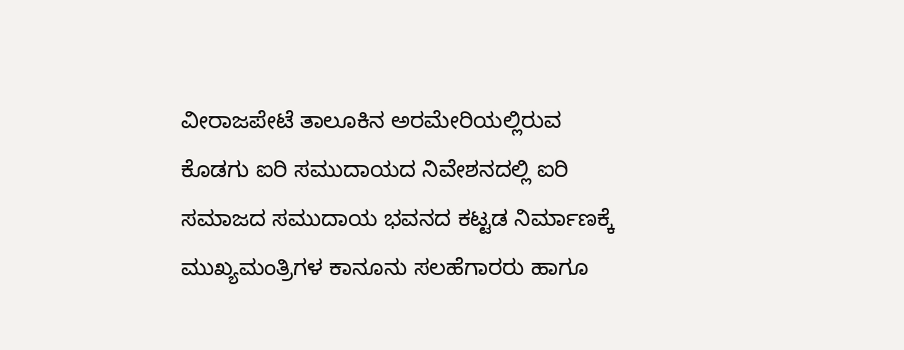ವೀರಾಜಪೇಟೆ ತಾಲೂಕಿನ ಅರಮೇರಿಯಲ್ಲಿರುವ ಕೊಡಗು ಐರಿ ಸಮುದಾಯದ ನಿವೇಶನದಲ್ಲಿ ಐರಿ ಸಮಾಜದ ಸಮುದಾಯ ಭವನದ ಕಟ್ಟಡ ನಿರ್ಮಾಣಕ್ಕೆ ಮುಖ್ಯಮಂತ್ರಿಗಳ ಕಾನೂನು ಸಲಹೆಗಾರರು ಹಾಗೂ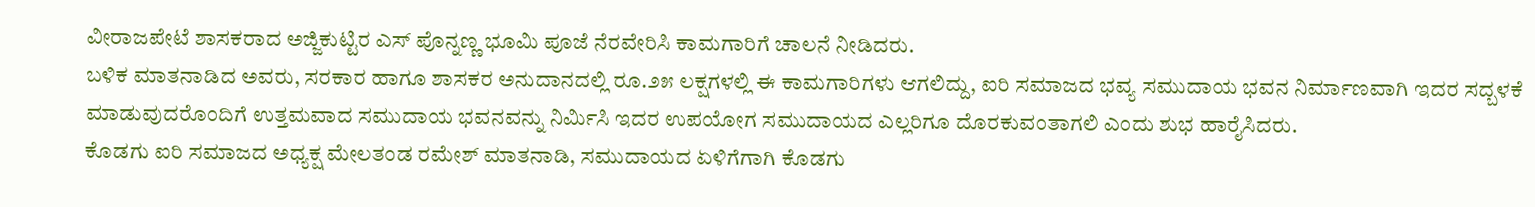ವೀರಾಜಪೇಟೆ ಶಾಸಕರಾದ ಅಜ್ಜಿಕುಟ್ಟಿರ ಎಸ್ ಪೊನ್ನಣ್ಣ ಭೂಮಿ ಪೂಜೆ ನೆರವೇರಿಸಿ ಕಾಮಗಾರಿಗೆ ಚಾಲನೆ ನೀಡಿದರು.
ಬಳಿಕ ಮಾತನಾಡಿದ ಅವರು, ಸರಕಾರ ಹಾಗೂ ಶಾಸಕರ ಅನುದಾನದಲ್ಲಿ ರೂ.೨೫ ಲಕ್ಷಗಳಲ್ಲಿ ಈ ಕಾಮಗಾರಿಗಳು ಆಗಲಿದ್ದು, ಐರಿ ಸಮಾಜದ ಭವ್ಯ ಸಮುದಾಯ ಭವನ ನಿರ್ಮಾಣವಾಗಿ ಇದರ ಸದ್ಬಳಕೆ ಮಾಡುವುದರೊಂದಿಗೆ ಉತ್ತಮವಾದ ಸಮುದಾಯ ಭವನವನ್ನು ನಿರ್ಮಿಸಿ ಇದರ ಉಪಯೋಗ ಸಮುದಾಯದ ಎಲ್ಲರಿಗೂ ದೊರಕುವಂತಾಗಲಿ ಎಂದು ಶುಭ ಹಾರೈಸಿದರು.
ಕೊಡಗು ಐರಿ ಸಮಾಜದ ಅಧ್ಯಕ್ಷ ಮೇಲತಂಡ ರಮೇಶ್ ಮಾತನಾಡಿ, ಸಮುದಾಯದ ಏಳಿಗೆಗಾಗಿ ಕೊಡಗು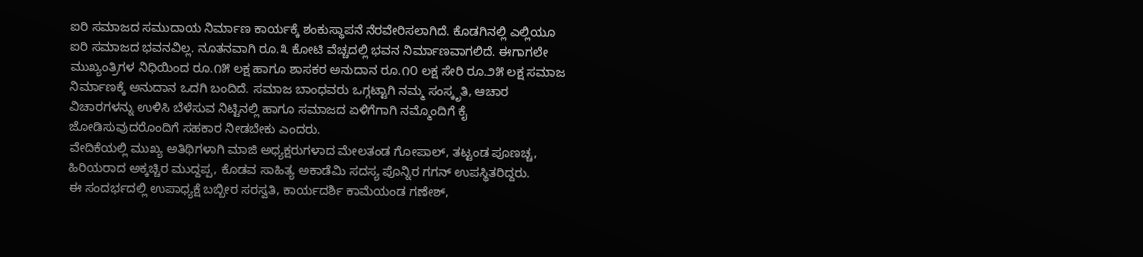ಐರಿ ಸಮಾಜದ ಸಮುದಾಯ ನಿರ್ಮಾಣ ಕಾರ್ಯಕ್ಕೆ ಶಂಕುಸ್ಥಾಪನೆ ನೆರವೇರಿಸಲಾಗಿದೆ. ಕೊಡಗಿನಲ್ಲಿ ಎಲ್ಲಿಯೂ ಐರಿ ಸಮಾಜದ ಭವನವಿಲ್ಲ. ನೂತನವಾಗಿ ರೂ.೩ ಕೋಟಿ ವೆಚ್ಚದಲ್ಲಿ ಭವನ ನಿರ್ಮಾಣವಾಗಲಿದೆ. ಈಗಾಗಲೇ ಮುಖ್ಯಂತ್ರಿಗಳ ನಿಧಿಯಿಂದ ರೂ.೧೫ ಲಕ್ಷ ಹಾಗೂ ಶಾಸಕರ ಅನುದಾನ ರೂ.೧೦ ಲಕ್ಷ ಸೇರಿ ರೂ.೨೫ ಲಕ್ಷ ಸಮಾಜ ನಿರ್ಮಾಣಕ್ಕೆ ಅನುದಾನ ಒದಗಿ ಬಂದಿದೆ. ಸಮಾಜ ಬಾಂಧವರು ಒಗ್ಗಟ್ಟಾಗಿ ನಮ್ಮ ಸಂಸ್ಕೃತಿ, ಆಚಾರ ವಿಚಾರಗಳನ್ನು ಉಳಿಸಿ ಬೆಳೆಸುವ ನಿಟ್ಟಿನಲ್ಲಿ ಹಾಗೂ ಸಮಾಜದ ಏಳಿಗೆಗಾಗಿ ನಮ್ಮೊಂದಿಗೆ ಕೈ ಜೋಡಿಸುವುದರೊಂದಿಗೆ ಸಹಕಾರ ನೀಡಬೇಕು ಎಂದರು.
ವೇದಿಕೆಯಲ್ಲಿ ಮುಖ್ಯ ಅತಿಥಿಗಳಾಗಿ ಮಾಜಿ ಅಧ್ಯಕ್ಷರುಗಳಾದ ಮೇಲತಂಡ ಗೋಪಾಲ್, ತಟ್ಟಂಡ ಪೂಣಚ್ಚ, ಹಿರಿಯರಾದ ಅಕ್ಕಚ್ಚಿರ ಮುದ್ದಪ್ಪ, ಕೊಡವ ಸಾಹಿತ್ಯ ಅಕಾಡೆಮಿ ಸದಸ್ಯ ಪೊನ್ನಿರ ಗಗನ್ ಉಪಸ್ಥಿತರಿದ್ದರು.
ಈ ಸಂದರ್ಭದಲ್ಲಿ ಉಪಾಧ್ಯಕ್ಷೆ ಬಬ್ಬೀರ ಸರಸ್ವತಿ, ಕಾರ್ಯದರ್ಶಿ ಕಾಮೆಯಂಡ ಗಣೇಶ್,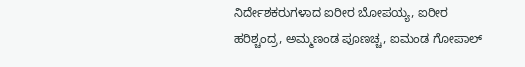ನಿರ್ದೇಶಕರುಗಳಾದ ಐರೀರ ಬೋಪಯ್ಯ, ಐರೀರ ಹರಿಶ್ಚಂದ್ರ, ಅಮ್ಮಣಂಡ ಪೂಣಚ್ಚ, ಐಮಂಡ ಗೋಪಾಲ್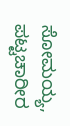ಸೋಮಯ್ಯ, ಪಟ್ಟಚಾರೀರ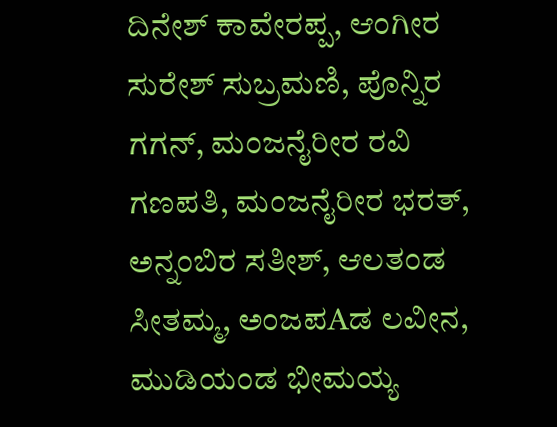ದಿನೇಶ್ ಕಾವೇರಪ್ಪ, ಆಂಗೀರ ಸುರೇಶ್ ಸುಬ್ರಮಣಿ, ಪೊನ್ನಿರ ಗಗನ್, ಮಂಜನೈರೀರ ರವಿ ಗಣಪತಿ, ಮಂಜನೈರೀರ ಭರತ್, ಅನ್ನಂಬಿರ ಸತೀಶ್, ಆಲತಂಡ ಸೀತಮ್ಮ, ಅಂಜಪAಡ ಲವೀನ, ಮುಡಿಯಂಡ ಭೀಮಯ್ಯ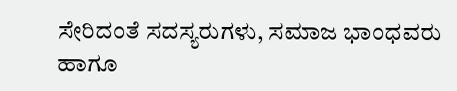ಸೇರಿದಂತೆ ಸದಸ್ಯರುಗಳು, ಸಮಾಜ ಭಾಂಧವರು ಹಾಗೂ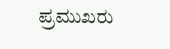ಪ್ರಮುಖರು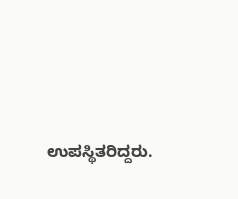ಉಪಸ್ಥಿತರಿದ್ದರು.